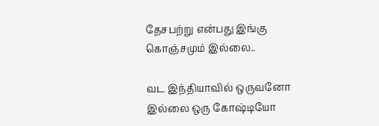தேசபற்று என்பது இங்கு கொஞ்சமும் இல்லை..

வட இந்தியாவில் ஒருவனோ இல்லை ஒரு கோஷ்டியோ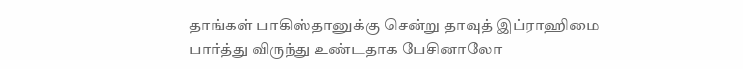தாங்கள் பாகிஸ்தானுக்கு சென்று தாவுத் இப்ராஹிமை பார்த்து விருந்து உண்டதாக பேசினாலோ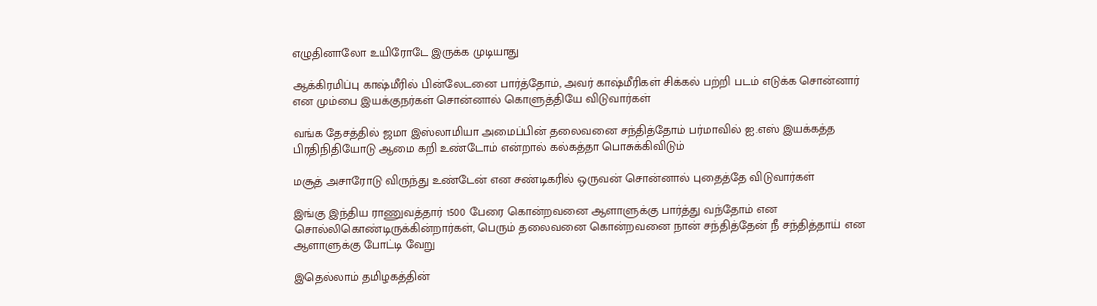எழுதினாலோ உயிரோடே இருக்க முடியாது

ஆக்கிரமிப்பு காஷ்மீரில் பின்லேடனை பார்த்தோம், அவர் காஷ்மீரிகள் சிக்கல் பற்றி படம் எடுக்க சொன்னார் என மும்பை இயக்குநர்கள் சொன்னால் கொளுத்தியே விடுவார்கள்

வங்க தேசத்தில் ஜமா இஸ்லாமியா அமைப்பின் தலைவனை சந்தித்தோம் பர்மாவில் ஐ.எஸ் இயக்கத்த பிரதிநிதியோடு ஆமை கறி உண்டோம் என்றால் கல்கத்தா பொசுக்கிவிடும்

மசூத் அசாரோடு விருந்து உண்டேன் என சண்டிகரில் ஒருவன் சொன்னால் புதைத்தே விடுவார்கள்

இங்கு இந்திய ராணுவத்தார் 1500 பேரை கொன்றவனை ஆளாளுக்கு பார்த்து வந்தோம் என சொல்லிகொண்டிருக்கின்றார்கள், பெரும் தலைவனை கொன்றவனை நான் சந்தித்தேன் நீ சந்தித்தாய் என ஆளாளுக்கு போட்டி வேறு

இதெல்லாம் தமிழகத்தின்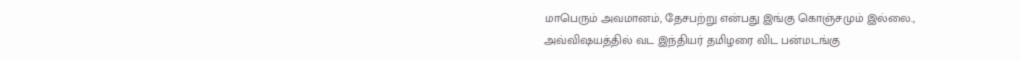மாபெரும் அவமானம், தேசபற்று என்பது இங்கு கொஞ்சமும் இல்லை., அவ்விஷயத்தில் வட இந்தியர் தமிழரை விட பன்மடங்கு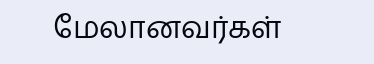மேலானவர்கள்